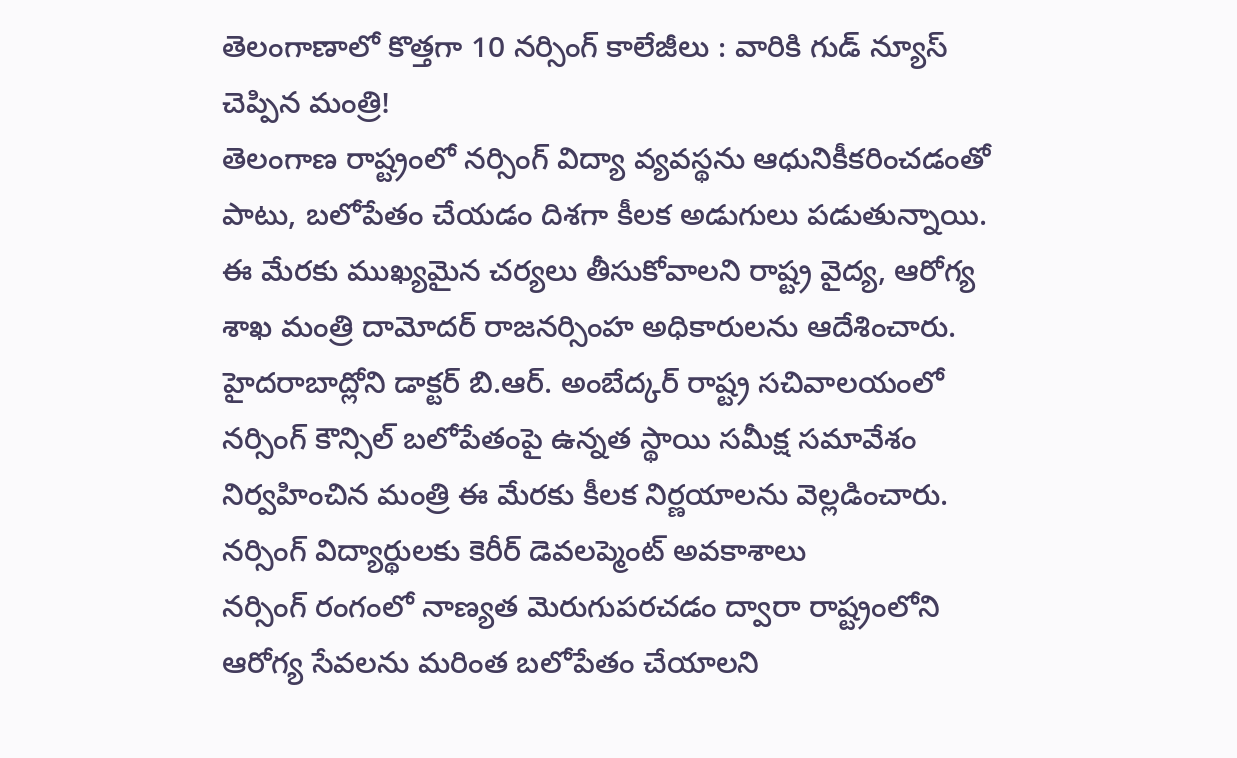తెలంగాణాలో కొత్తగా 10 నర్సింగ్ కాలేజీలు : వారికి గుడ్ న్యూస్ చెప్పిన మంత్రి!
తెలంగాణ రాష్ట్రంలో నర్సింగ్ విద్యా వ్యవస్థను ఆధునికీకరించడంతో పాటు, బలోపేతం చేయడం దిశగా కీలక అడుగులు పడుతున్నాయి. ఈ మేరకు ముఖ్యమైన చర్యలు తీసుకోవాలని రాష్ట్ర వైద్య, ఆరోగ్య శాఖ మంత్రి దామోదర్ రాజనర్సింహ అధికారులను ఆదేశించారు. హైదరాబాద్లోని డాక్టర్ బి.ఆర్. అంబేద్కర్ రాష్ట్ర సచివాలయంలో నర్సింగ్ కౌన్సిల్ బలోపేతంపై ఉన్నత స్థాయి సమీక్ష సమావేశం నిర్వహించిన మంత్రి ఈ మేరకు కీలక నిర్ణయాలను వెల్లడించారు.
నర్సింగ్ విద్యార్థులకు కెరీర్ డెవలప్మెంట్ అవకాశాలు
నర్సింగ్ రంగంలో నాణ్యత మెరుగుపరచడం ద్వారా రాష్ట్రంలోని ఆరోగ్య సేవలను మరింత బలోపేతం చేయాలని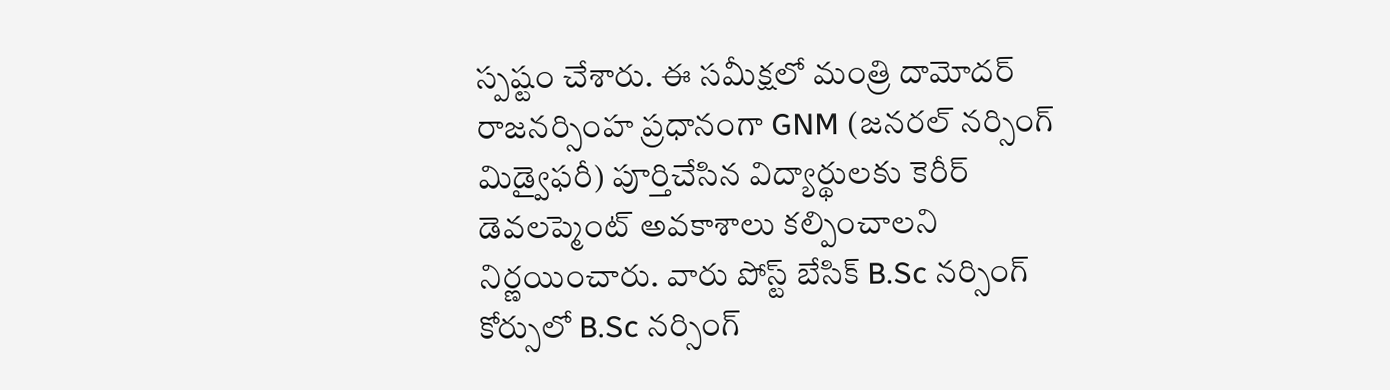స్పష్టం చేశారు. ఈ సమీక్షలో మంత్రి దామోదర్ రాజనర్సింహ ప్రధానంగా GNM (జనరల్ నర్సింగ్ మిడ్వైఫరీ) పూర్తిచేసిన విద్యార్థులకు కెరీర్ డెవలప్మెంట్ అవకాశాలు కల్పించాలని నిర్ణయించారు. వారు పోస్ట్ బేసిక్ B.Sc నర్సింగ్ కోర్సులో B.Sc నర్సింగ్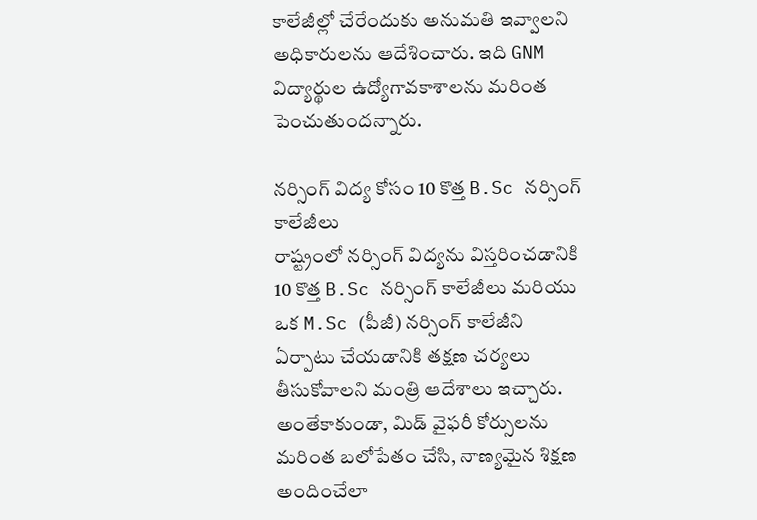కాలేజీల్లో చేరేందుకు అనుమతి ఇవ్వాలని అధికారులను ఆదేశించారు. ఇది GNM విద్యార్థుల ఉద్యోగావకాశాలను మరింత పెంచుతుందన్నారు.

నర్సింగ్ విద్య కోసం 10 కొత్త B.Sc నర్సింగ్ కాలేజీలు
రాష్ట్రంలో నర్సింగ్ విద్యను విస్తరించడానికి 10 కొత్త B.Sc నర్సింగ్ కాలేజీలు మరియు ఒక M.Sc (పీజీ) నర్సింగ్ కాలేజీని ఏర్పాటు చేయడానికి తక్షణ చర్యలు తీసుకోవాలని మంత్రి ఆదేశాలు ఇచ్చారు. అంతేకాకుండా, మిడ్ వైఫరీ కోర్సులను మరింత బలోపేతం చేసి, నాణ్యమైన శిక్షణ అందించేలా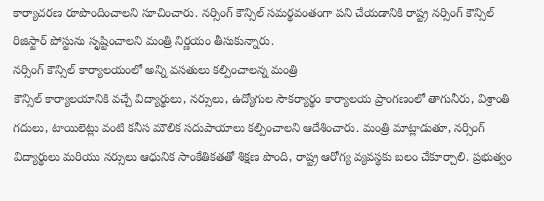కార్యాచరణ రూపొందించాలని సూచించారు. నర్సింగ్ కౌన్సిల్ సమర్థవంతంగా పని చేయడానికి రాష్ట్ర నర్సింగ్ కౌన్సిల్ రిజిస్టార్ పోస్టును సృష్టించాలని మంత్రి నిర్ణయం తీసుకున్నారు.
నర్సింగ్ కౌన్సిల్ కార్యాలయంలో అన్ని వసతులు కల్పించాలన్న మంత్రి
కౌన్సిల్ కార్యాలయానికి వచ్చే విద్యార్థులు, నర్సులు, ఉద్యోగుల సౌకర్యార్థం కార్యాలయ ప్రాంగణంలో తాగునీరు, విశ్రాంతి గదులు, టాయిలెట్లు వంటి కనీస మౌలిక సదుపాయాలు కల్పించాలని ఆదేశించారు. మంత్రి మాట్లాడుతూ, నర్సింగ్ విద్యార్థులు మరియు నర్సులు ఆధునిక సాంకేతికతతో శిక్షణ పొంది, రాష్ట్ర ఆరోగ్య వ్యవస్థకు బలం చేకూర్చాలి. ప్రభుత్వం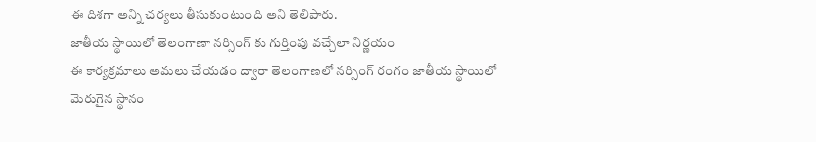ఈ దిశగా అన్ని చర్యలు తీసుకుంటుంది అని తెలిపారు.
జాతీయ స్థాయిలో తెలంగాణా నర్సింగ్ కు గుర్తింపు వచ్చేలా నిర్ణయం
ఈ కార్యక్రమాలు అమలు చేయడం ద్వారా తెలంగాణలో నర్సింగ్ రంగం జాతీయ స్థాయిలో మెరుగైన స్థానం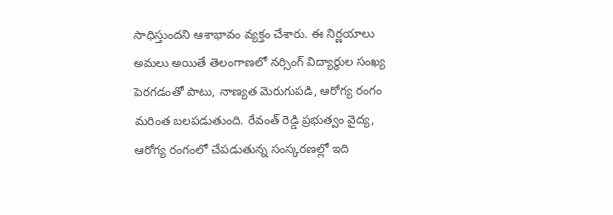సాధిస్తుందని ఆశాభావం వ్యక్తం చేశారు. ఈ నిర్ణయాలు అమలు అయితే తెలంగాణలో నర్సింగ్ విద్యార్థుల సంఖ్య పెరగడంతో పాటు, నాణ్యత మెరుగుపడి, ఆరోగ్య రంగం మరింత బలపడుతుంది. రేవంత్ రెడ్డి ప్రభుత్వం వైద్య, ఆరోగ్య రంగంలో చేపడుతున్న సంస్కరణల్లో ఇది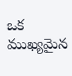ఒక ముఖ్యమైన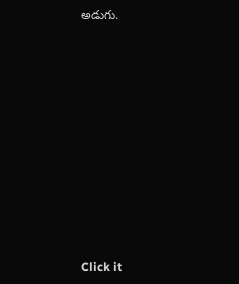అడుగు.













Click it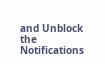and Unblock the Notifications